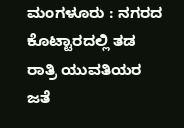ಮಂಗಳೂರು : ನಗರದ ಕೊಟ್ಟಾರದಲ್ಲಿ ತಡ ರಾತ್ರಿ ಯುವತಿಯರ ಜತೆ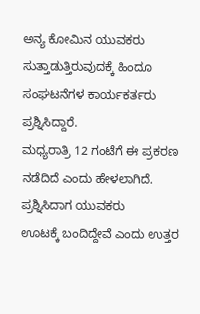ಅನ್ಯ ಕೋಮಿನ ಯುವಕರು ಸುತ್ತಾಡುತ್ತಿರುವುದಕ್ಕೆ ಹಿಂದೂ ಸಂಘಟನೆಗಳ ಕಾರ್ಯಕರ್ತರು ಪ್ರಶ್ನಿಸಿದ್ದಾರೆ.
ಮಧ್ಯರಾತ್ರಿ 12 ಗಂಟೆಗೆ ಈ ಪ್ರಕರಣ ನಡೆದಿದೆ ಎಂದು ಹೇಳಲಾಗಿದೆ. ಪ್ರಶ್ನಿಸಿದಾಗ ಯುವಕರು
ಊಟಕ್ಕೆ ಬಂದಿದ್ದೇವೆ ಎಂದು ಉತ್ತರ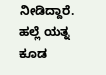ನೀಡಿದ್ದಾರೆ.
ಹಲ್ಲೆ ಯತ್ನ ಕೂಡ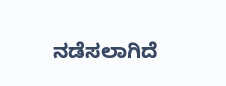ನಡೆಸಲಾಗಿದೆ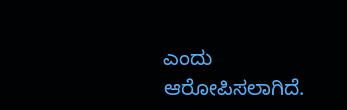ಎಂದು ಆರೋಪಿಸಲಾಗಿದೆ.